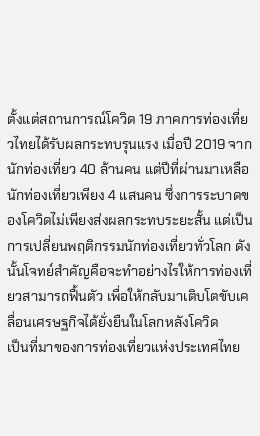ตั้งแต่สถานการณ์โควิด 19 ภาคการท่องเที่ยวไทยได้รับผลกระทบรุนแรง เมื่อปี 2019 จากนักท่องเที่ยว 40 ล้านคน แต่ปีที่ผ่านมาเหลือนักท่องเที่ยวเพียง 4 แสนคน ซึ่งการระบาดของโควิดไม่เพียงส่งผลกระทบระยะสั้น แต่เป็นการเปลี่ยนพฤติกรรมนักท่องเที่ยวทั่วโลก ดังนั้นโจทย์สำคัญคือจะทำอย่างไรให้การท่องเที่ยวสามารถฟื้นตัว เพื่อให้กลับมาเติบโตขับเคลื่อนเศรษฐกิจได้ยั่งยืนในโลกหลังโควิด
เป็นที่มาของการท่องเที่ยวแห่งประเทศไทย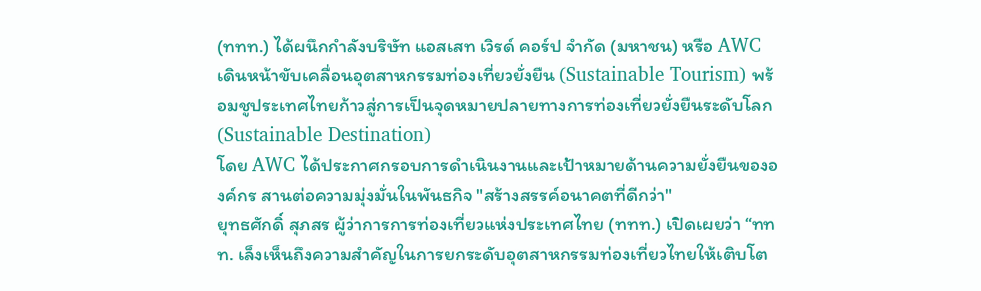(ททท.) ได้ผนึกกำลังบริษัท แอสเสท เวิรด์ คอร์ป จำกัด (มหาชน) หรือ AWC เดินหน้าขับเคลื่อนอุตสาหกรรมท่องเที่ยวยั่งยืน (Sustainable Tourism) พร้อมชูประเทศไทยก้าวสู่การเป็นจุดหมายปลายทางการท่องเที่ยวยั่งยืนระดับโลก (Sustainable Destination)
โดย AWC ได้ประกาศกรอบการดำเนินงานและเป้าหมายด้านความยั่งยืนขององค์กร สานต่อความมุ่งมั่นในพันธกิจ "สร้างสรรค์อนาคตที่ดีกว่า"
ยุทธศักดิ์ สุภสร ผู้ว่าการการท่องเที่ยวแห่งประเทศไทย (ททท.) เปิดเผยว่า “ททท. เล็งเห็นถึงความสำคัญในการยกระดับอุตสาหกรรมท่องเที่ยวไทยให้เติบโต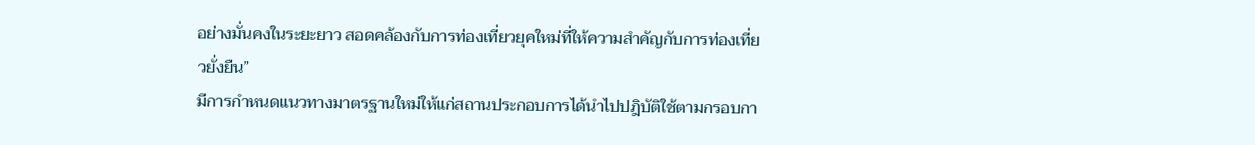อย่างมั่นคงในระยะยาว สอดคล้องกับการท่องเที่ยวยุคใหม่ที่ให้ความสำคัญกับการท่องเที่ยวยั่งยืน”
มีการกำหนดแนวทางมาตรฐานใหม่ให้แก่สถานประกอบการได้นำไปปฎิบัติใช้ตามกรอบกา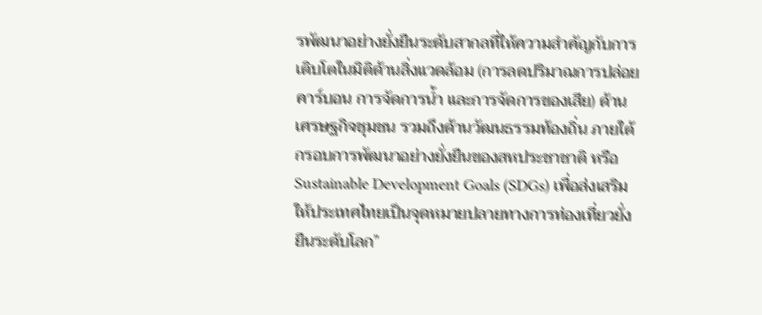รพัฒนาอย่างยั่งยืนระดับสากลที่ให้ความสำคัญกับการเติบโตในมิติด้านสิ่งแวดล้อม (การลดปริมาณการปล่อยคาร์บอน การจัดการน้ำ และการจัดการของเสีย) ด้านเศรษฐกิจชุมชน รวมถึงด้านวัฒนธรรมท้องถิ่น ภายใต้กรอบการพัฒนาอย่างยั่งยืนของสหประชาชาติ หรือ Sustainable Development Goals (SDGs) เพื่อส่งเสริมให้ประเทศไทยเป็นจุดหมายปลายทางการท่องเที่ยวยั่งยืนระดับโลก”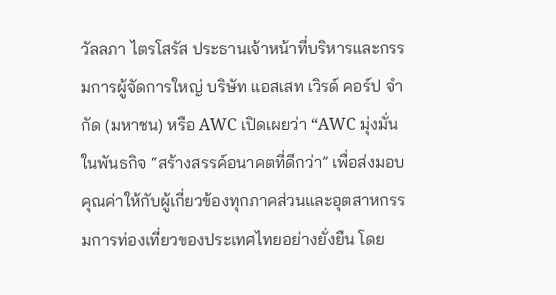วัลลภา ไตรโสรัส ประธานเจ้าหน้าที่บริหารและกรรมการผู้จัดการใหญ่ บริษัท แอสเสท เวิรด์ คอร์ป จำกัด (มหาชน) หรือ AWC เปิดเผยว่า “AWC มุ่งมั่นในพันธกิจ “สร้างสรรค์อนาคตที่ดีกว่า” เพื่อส่งมอบคุณค่าให้กับผู้เกี่ยวข้องทุกภาคส่วนและอุตสาหกรรมการท่องเที่ยวของประเทศไทยอย่างยั่งยืน โดย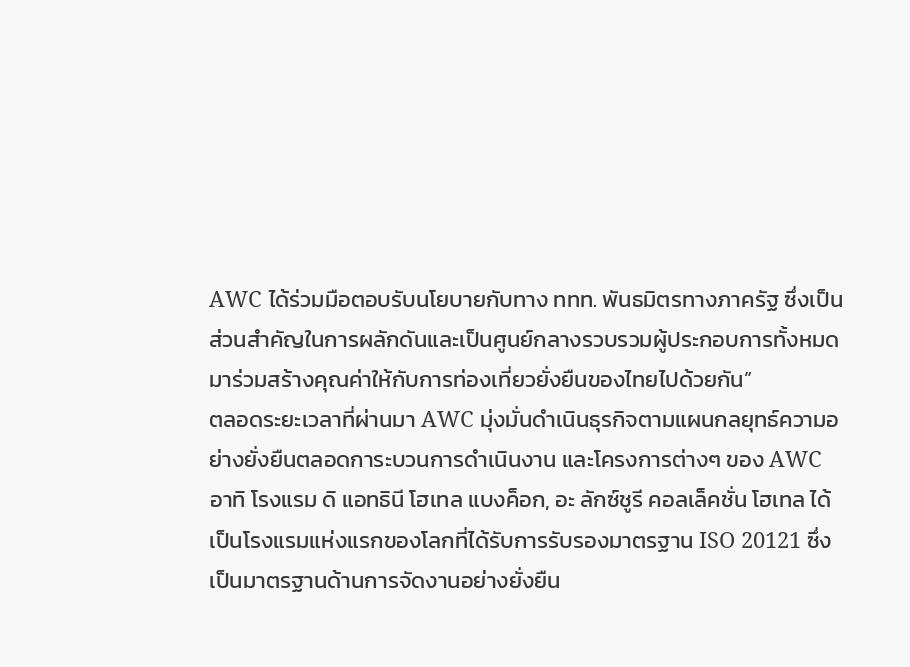AWC ได้ร่วมมือตอบรับนโยบายกับทาง ททท. พันธมิตรทางภาครัฐ ซึ่งเป็นส่วนสำคัญในการผลักดันและเป็นศูนย์กลางรวบรวมผู้ประกอบการทั้งหมดมาร่วมสร้างคุณค่าให้กับการท่องเที่ยวยั่งยืนของไทยไปด้วยกัน”
ตลอดระยะเวลาที่ผ่านมา AWC มุ่งมั่นดำเนินธุรกิจตามแผนกลยุทธ์ความอย่างยั่งยืนตลอดการะบวนการดำเนินงาน และโครงการต่างๆ ของ AWC อาทิ โรงแรม ดิ แอทธินี โฮเทล แบงค็อก, อะ ลักซ์ชูรี คอลเล็คชั่น โฮเทล ได้เป็นโรงแรมแห่งแรกของโลกที่ได้รับการรับรองมาตรฐาน ISO 20121 ซึ่งเป็นมาตรฐานด้านการจัดงานอย่างยั่งยืน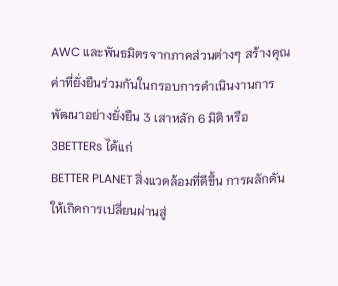AWC และพันธมิตรจากภาคส่วนต่างๆ สร้างคุณค่าที่ยั่งยืนร่วมกันในกรอบการดำเนินงานการพัฒนาอย่างยั่งยืน 3 เสาหลัก 6 มิติ หรือ 3BETTERs ได้แก่
BETTER PLANET สิ่งแวดล้อมที่ดีขึ้น การผลักดันให้เกิดการเปลี่ยนผ่านสู่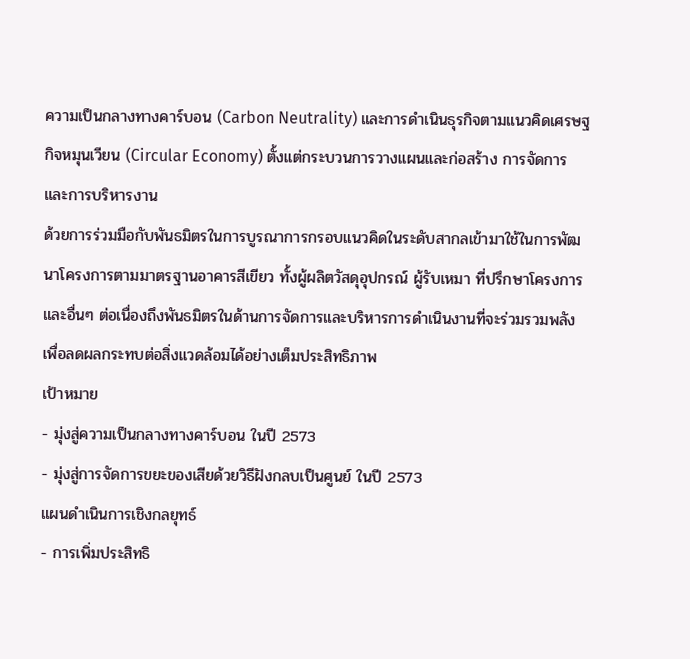ความเป็นกลางทางคาร์บอน (Carbon Neutrality) และการดำเนินธุรกิจตามแนวคิดเศรษฐกิจหมุนเวียน (Circular Economy) ตั้งแต่กระบวนการวางแผนและก่อสร้าง การจัดการ และการบริหารงาน
ด้วยการร่วมมือกับพันธมิตรในการบูรณาการกรอบแนวคิดในระดับสากลเข้ามาใช้ในการพัฒนาโครงการตามมาตรฐานอาคารสีเขียว ทั้งผู้ผลิตวัสดุอุปกรณ์ ผู้รับเหมา ที่ปรึกษาโครงการ และอื่นๆ ต่อเนื่องถึงพันธมิตรในด้านการจัดการและบริหารการดำเนินงานที่จะร่วมรวมพลัง เพื่อลดผลกระทบต่อสิ่งแวดล้อมได้อย่างเต็มประสิทธิภาพ
เป้าหมาย
- มุ่งสู่ความเป็นกลางทางคาร์บอน ในปี 2573
- มุ่งสู่การจัดการขยะของเสียด้วยวิธีฝังกลบเป็นศูนย์ ในปี 2573
แผนดำเนินการเชิงกลยุทธ์
- การเพิ่มประสิทธิ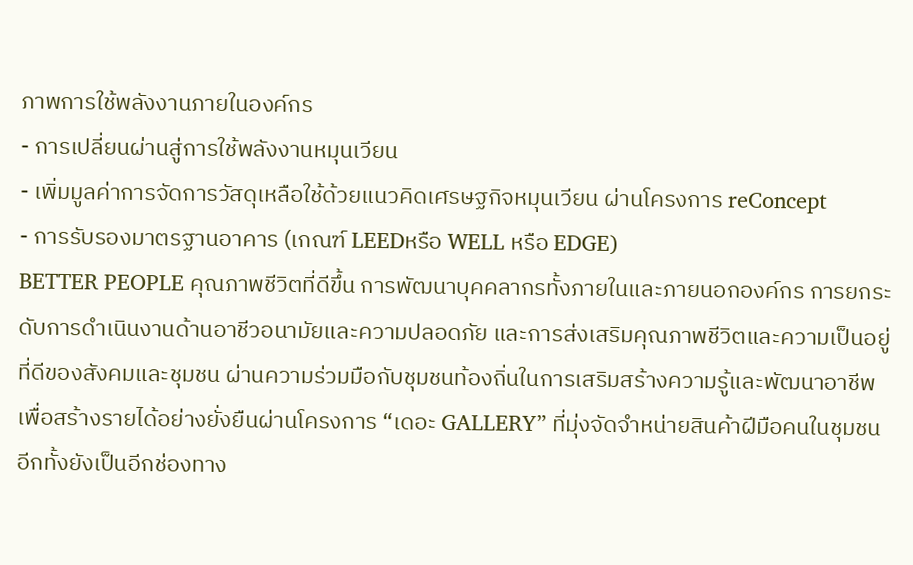ภาพการใช้พลังงานภายในองค์กร
- การเปลี่ยนผ่านสู่การใช้พลังงานหมุนเวียน
- เพิ่มมูลค่าการจัดการวัสดุเหลือใช้ด้วยแนวคิดเศรษฐกิจหมุนเวียน ผ่านโครงการ reConcept
- การรับรองมาตรฐานอาคาร (เกณฑ์ LEEDหรือ WELL หรือ EDGE)
BETTER PEOPLE คุณภาพชีวิตที่ดีขึ้น การพัฒนาบุคคลากรทั้งภายในและภายนอกองค์กร การยกระดับการดำเนินงานด้านอาชีวอนามัยและความปลอดภัย และการส่งเสริมคุณภาพชีวิตและความเป็นอยู่ที่ดีของสังคมและชุมชน ผ่านความร่วมมือกับชุมชนท้องถิ่นในการเสริมสร้างความรู้และพัฒนาอาชีพ เพื่อสร้างรายได้อย่างยั่งยืนผ่านโครงการ “เดอะ GALLERY” ที่มุ่งจัดจำหน่ายสินค้าฝีมือคนในชุมชน
อีกทั้งยังเป็นอีกช่องทาง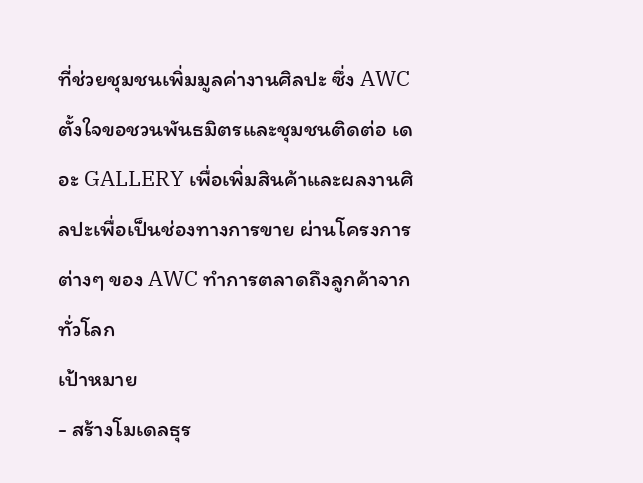ที่ช่วยชุมชนเพิ่มมูลค่างานศิลปะ ซึ่ง AWC ตั้งใจขอชวนพันธมิตรและชุมชนติดต่อ เดอะ GALLERY เพื่อเพิ่มสินค้าและผลงานศิลปะเพื่อเป็นช่องทางการขาย ผ่านโครงการต่างๆ ของ AWC ทำการตลาดถึงลูกค้าจากทั่วโลก
เป้าหมาย
- สร้างโมเดลธุร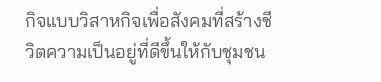กิจแบบวิสาหกิจเพื่อสังคมที่สร้างชีวิตความเป็นอยู่ที่ดีขึ้นให้กับชุมชน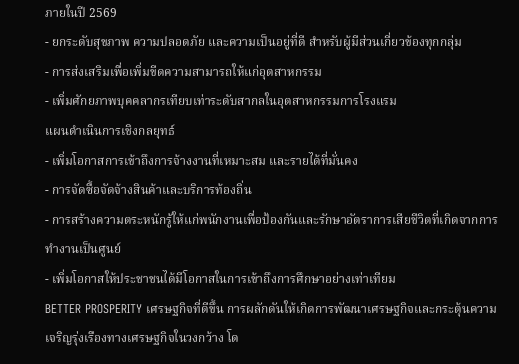ภายในปี 2569
- ยกระดับสุขภาพ ความปลอดภัย และความเป็นอยู่ที่ดี สำหรับผู้มีส่วนเกี่ยวข้องทุกกลุ่ม
- การส่งเสริมเพื่อเพิ่มขีดความสามารถให้แก่อุตสาหกรรม
- เพิ่มศักยภาพบุคคลากรเทียบเท่าระดับสากลในอุตสาหกรรมการโรงแรม
แผนดำเนินการเชิงกลยุทธ์
- เพิ่มโอกาสการเข้าถึงการจ้างงานที่เหมาะสม และรายได้ที่มั่นคง
- การจัดซื้อจัดจ้างสินค้าและบริการท้องถิ่น
- การสร้างความตระหนักรู้ให้แก่พนักงานเพื่อป้องกันและรักษาอัตราการเสียชีวิตที่เกิดจากการทำงานเป็นศูนย์
- เพิ่มโอกาสให้ประชาชนได้มีโอกาสในการเข้าถึงการศึกษาอย่างเท่าเทียม
BETTER PROSPERITY เศรษฐกิจที่ดีขึ้น การผลักดันให้เกิดการพัฒนาเศรษฐกิจและกระตุ้นความเจริญรุ่งเรืองทางเศรษฐกิจในวงกว้าง โด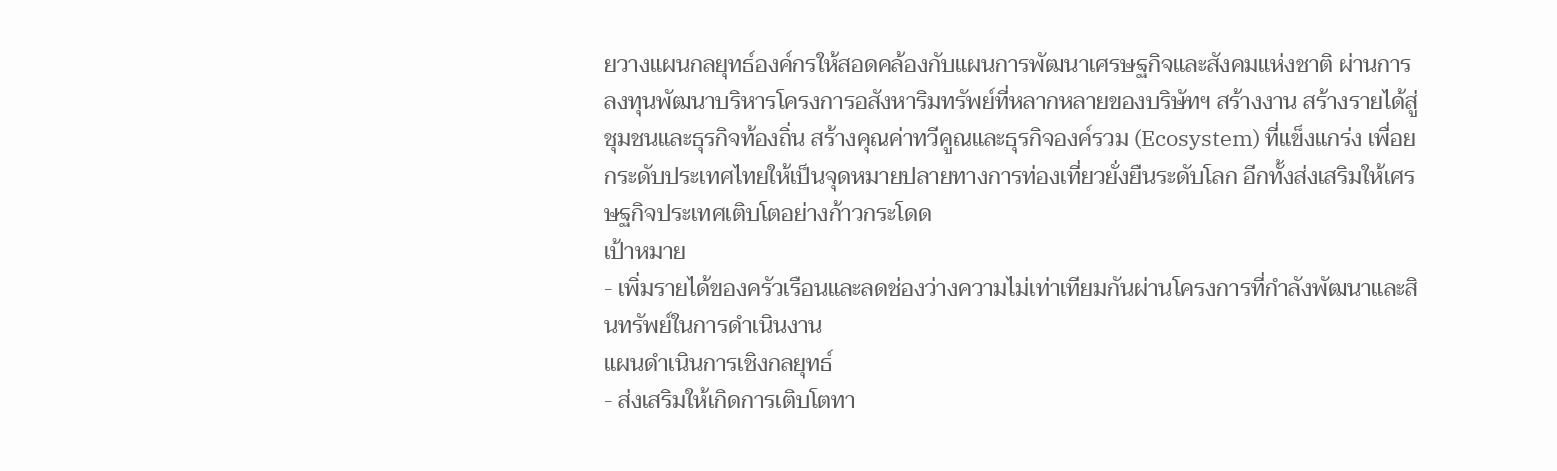ยวางแผนกลยุทธ์องค์กรให้สอดคล้องกับแผนการพัฒนาเศรษฐกิจและสังคมแห่งชาติ ผ่านการลงทุนพัฒนาบริหารโครงการอสังหาริมทรัพย์ที่หลากหลายของบริษัทฯ สร้างงาน สร้างรายได้สู่ชุมชนและธุรกิจท้องถิ่น สร้างคุณค่าทวีคูณและธุรกิจองค์รวม (Ecosystem) ที่แข็งแกร่ง เพื่อยกระดับประเทศไทยให้เป็นจุดหมายปลายทางการท่องเที่ยวยั่งยืนระดับโลก อีกทั้งส่งเสริมให้เศรษฐกิจประเทศเติบโตอย่างก้าวกระโดด
เป้าหมาย
- เพิ่มรายได้ของครัวเรือนและลดช่องว่างความไม่เท่าเทียมกันผ่านโครงการที่กำลังพัฒนาและสินทรัพย์ในการดำเนินงาน
แผนดำเนินการเชิงกลยุทธ์
- ส่งเสริมให้เกิดการเติบโตทา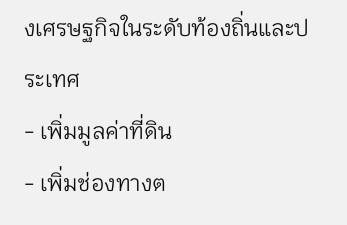งเศรษฐกิจในระดับท้องถิ่นและประเทศ
- เพิ่มมูลค่าที่ดิน
- เพิ่มช่องทางต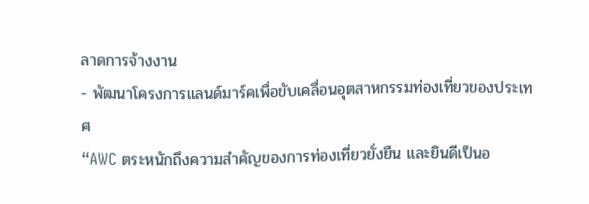ลาดการจ้างงาน
- พัฒนาโครงการแลนด์มาร์คเพื่อขับเคลื่อนอุตสาหกรรมท่องเที่ยวของประเทศ
“AWC ตระหนักถึงความสำคัญของการท่องเที่ยวยั่งยืน และยินดีเป็นอ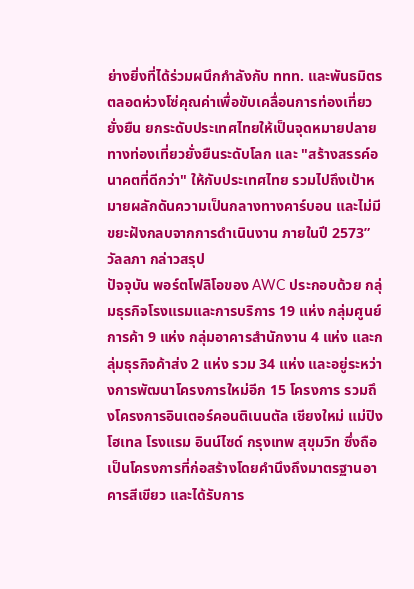ย่างยิ่งที่ได้ร่วมผนึกกำลังกับ ททท. และพันธมิตรตลอดห่วงโซ่คุณค่าเพื่อขับเคลื่อนการท่องเที่ยวยั่งยืน ยกระดับประเทศไทยให้เป็นจุดหมายปลายทางท่องเที่ยวยั่งยืนระดับโลก และ "สร้างสรรค์อนาคตที่ดีกว่า" ให้กับประเทศไทย รวมไปถึงเป้าหมายผลักดันความเป็นกลางทางคาร์บอน และไม่มีขยะฝังกลบจากการดำเนินงาน ภายในปี 2573” วัลลภา กล่าวสรุป
ปัจจุบัน พอร์ตโฟลิโอของ AWC ประกอบด้วย กลุ่มธุรกิจโรงแรมและการบริการ 19 แห่ง กลุ่มศูนย์การค้า 9 แห่ง กลุ่มอาคารสำนักงาน 4 แห่ง และกลุ่มธุรกิจค้าส่ง 2 แห่ง รวม 34 แห่ง และอยู่ระหว่างการพัฒนาโครงการใหม่อีก 15 โครงการ รวมถึงโครงการอินเตอร์คอนติเนนตัล เชียงใหม่ แม่ปิง โฮเทล โรงแรม อินน์ไซด์ กรุงเทพ สุขุมวิท ซึ่งถือเป็นโครงการที่ก่อสร้างโดยคำนึงถึงมาตรฐานอาคารสีเขียว และได้รับการ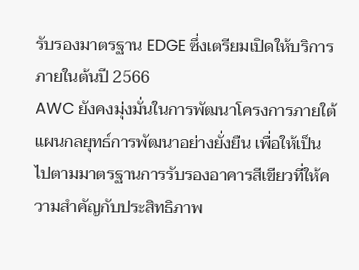รับรองมาตรฐาน EDGE ซึ่งเตรียมเปิดให้บริการภายในต้นปี 2566
AWC ยังคงมุ่งมั่นในการพัฒนาโครงการภายใต้แผนกลยุทธ์การพัฒนาอย่างยั่งยืน เพื่อให้เป็นไปตามมาตรฐานการรับรองอาคารสีเขียวที่ให้ความสำคัญกับประสิทธิภาพ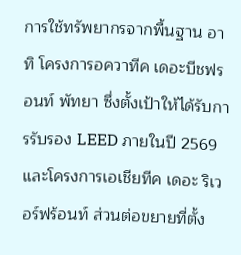การใช้ทรัพยากรจากพื้นฐาน อาทิ โครงการอควาทีค เดอะบีชฟรอนท์ พัทยา ซึ่งตั้งเป้าให้ได้รับการรับรอง LEED ภายในปี 2569 และโครงการเอเชียทีค เดอะ ริเวอร์ฟร้อนท์ ส่วนต่อขยายที่ตั้ง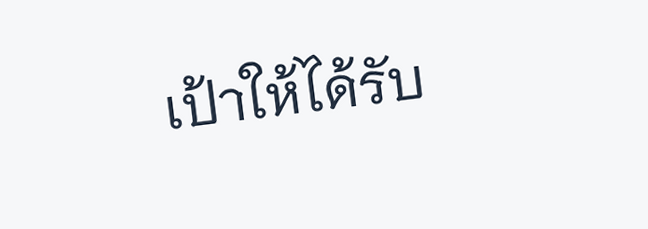เป้าให้ได้รับ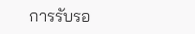การรับรอ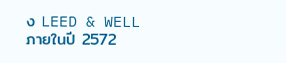ง LEED & WELL ภายในปี 2572